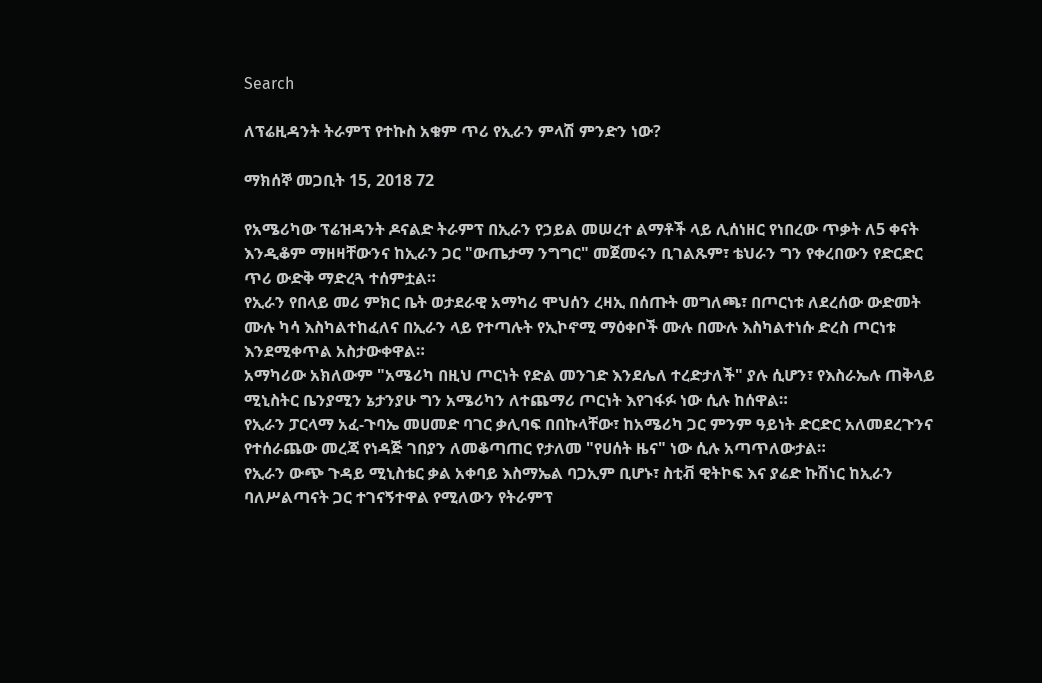Search

ለፕሬዚዳንት ትራምፕ የተኩስ አቁም ጥሪ የኢራን ምላሽ ምንድን ነው?

ማክሰኞ መጋቢት 15, 2018 72

የአሜሪካው ፕሬዝዳንት ዶናልድ ትራምፕ በኢራን የኃይል መሠረተ ልማቶች ላይ ሊሰነዘር የነበረው ጥቃት ለ5 ቀናት እንዲቆም ማዘዛቸውንና ከኢራን ጋር "ውጤታማ ንግግር" መጀመሩን ቢገልጹም፣ ቴህራን ግን የቀረበውን የድርድር ጥሪ ውድቅ ማድረጓ ተሰምቷል።
የኢራን የበላይ መሪ ምክር ቤት ወታደራዊ አማካሪ ሞህሰን ረዛኢ በሰጡት መግለጫ፣ በጦርነቱ ለደረሰው ውድመት ሙሉ ካሳ እስካልተከፈለና በኢራን ላይ የተጣሉት የኢኮኖሚ ማዕቀቦች ሙሉ በሙሉ እስካልተነሱ ድረስ ጦርነቱ እንደሚቀጥል አስታውቀዋል።
አማካሪው አክለውም "አሜሪካ በዚህ ጦርነት የድል መንገድ እንደሌለ ተረድታለች" ያሉ ሲሆን፣ የእስራኤሉ ጠቅላይ ሚኒስትር ቤንያሚን ኔታንያሁ ግን አሜሪካን ለተጨማሪ ጦርነት እየገፋፉ ነው ሲሉ ከሰዋል።
የኢራን ፓርላማ አፈ-ጉባኤ መሀመድ ባገር ቃሊባፍ በበኩላቸው፣ ከአሜሪካ ጋር ምንም ዓይነት ድርድር አለመደረጉንና የተሰራጨው መረጃ የነዳጅ ገበያን ለመቆጣጠር የታለመ "የሀሰት ዜና" ነው ሲሉ አጣጥለውታል።
የኢራን ውጭ ጉዳይ ሚኒስቴር ቃል አቀባይ እስማኤል ባጋኢም ቢሆኑ፣ ስቲቭ ዊትኮፍ እና ያሬድ ኩሽነር ከኢራን ባለሥልጣናት ጋር ተገናኝተዋል የሚለውን የትራምፕ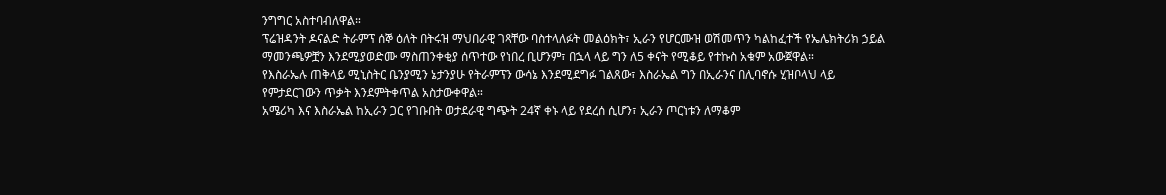ንግግር አስተባብለዋል።
ፕሬዝዳንት ዶናልድ ትራምፕ ሰኞ ዕለት በትሩዝ ማህበራዊ ገጻቸው ባስተላለፉት መልዕክት፣ ኢራን የሆርሙዝ ወሽመጥን ካልከፈተች የኤሌክትሪክ ኃይል ማመንጫዎቿን እንደሚያወድሙ ማስጠንቀቂያ ሰጥተው የነበረ ቢሆንም፣ በኋላ ላይ ግን ለ5 ቀናት የሚቆይ የተኩስ አቁም አውጀዋል።
የእስራኤሉ ጠቅላይ ሚኒስትር ቤንያሚን ኔታንያሁ የትራምፕን ውሳኔ እንደሚደግፉ ገልጸው፣ እስራኤል ግን በኢራንና በሊባኖሱ ሂዝቦላህ ላይ የምታደርገውን ጥቃት እንደምትቀጥል አስታውቀዋል።
አሜሪካ እና እስራኤል ከኢራን ጋር የገቡበት ወታደራዊ ግጭት 24ኛ ቀኑ ላይ የደረሰ ሲሆን፣ ኢራን ጦርነቱን ለማቆም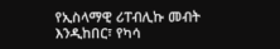የኢስላማዊ ሪፐብሊኩ መብት እንዲከበር፣ የካሳ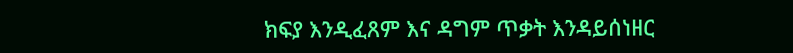ክፍያ እንዲፈጸም እና ዳግም ጥቃት እንዳይሰነዘር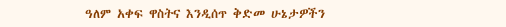ዓለም አቀፍ ዋስትና እንዲሰጥ ቅድመ ሁኔታዎችን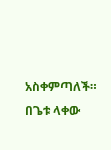አስቀምጣለች።
በጌቱ ላቀው